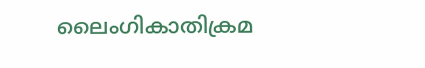ലൈംഗികാതിക്രമ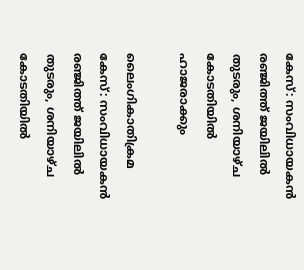കേസ്: സംവിധായകൻ രഞ്ജിത്ത് ജയിലിൽ തുടരും, ശനിയാഴ്ച കോടതിയിൽ ഹാജരാക്കും

ലൈംഗികാതിക്രമ കേസ്: സംവിധായകൻ രഞ്ജിത്ത് ജയിലിൽ തുടരും, ശനിയാഴ്ച കോടതിയിൽ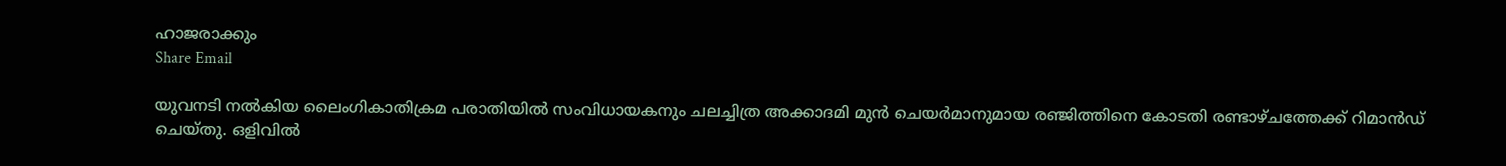ഹാജരാക്കും
Share Email

യുവനടി നൽകിയ ലൈംഗികാതിക്രമ പരാതിയിൽ സംവിധായകനും ചലച്ചിത്ര അക്കാദമി മുൻ ചെയർമാനുമായ രഞ്ജിത്തിനെ കോടതി രണ്ടാഴ്ചത്തേക്ക് റിമാൻഡ് ചെയ്തു. ഒളിവിൽ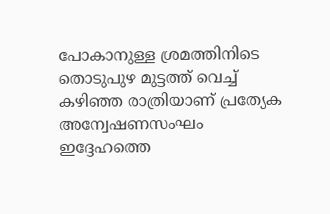പോകാനുള്ള ശ്രമത്തിനിടെ തൊടുപുഴ മുട്ടത്ത് വെച്ച് കഴിഞ്ഞ രാത്രിയാണ് പ്രത്യേക അന്വേഷണസംഘം ഇദ്ദേഹത്തെ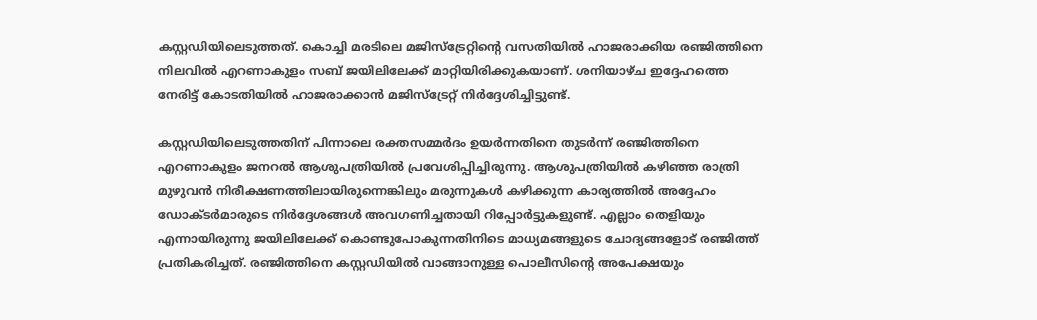കസ്റ്റഡിയിലെടുത്തത്. കൊച്ചി മരടിലെ മജിസ്‌ട്രേറ്റിന്റെ വസതിയിൽ ഹാജരാക്കിയ രഞ്ജിത്തിനെ നിലവിൽ എറണാകുളം സബ് ജയിലിലേക്ക് മാറ്റിയിരിക്കുകയാണ്. ശനിയാഴ്ച ഇദ്ദേഹത്തെ നേരിട്ട് കോടതിയിൽ ഹാജരാക്കാൻ മജിസ്‌ട്രേറ്റ് നിർദ്ദേശിച്ചിട്ടുണ്ട്.

കസ്റ്റഡിയിലെടുത്തതിന് പിന്നാലെ രക്തസമ്മർദം ഉയർന്നതിനെ തുടർന്ന് രഞ്ജിത്തിനെ എറണാകുളം ജനറൽ ആശുപത്രിയിൽ പ്രവേശിപ്പിച്ചിരുന്നു. ആശുപത്രിയിൽ കഴിഞ്ഞ രാത്രി മുഴുവൻ നിരീക്ഷണത്തിലായിരുന്നെങ്കിലും മരുന്നുകൾ കഴിക്കുന്ന കാര്യത്തിൽ അദ്ദേഹം ഡോക്ടർമാരുടെ നിർദ്ദേശങ്ങൾ അവഗണിച്ചതായി റിപ്പോർട്ടുകളുണ്ട്. എല്ലാം തെളിയും എന്നായിരുന്നു ജയിലിലേക്ക് കൊണ്ടുപോകുന്നതിനിടെ മാധ്യമങ്ങളുടെ ചോദ്യങ്ങളോട് രഞ്ജിത്ത് പ്രതികരിച്ചത്. രഞ്ജിത്തിനെ കസ്റ്റഡിയിൽ വാങ്ങാനുള്ള പൊലീസിന്റെ അപേക്ഷയും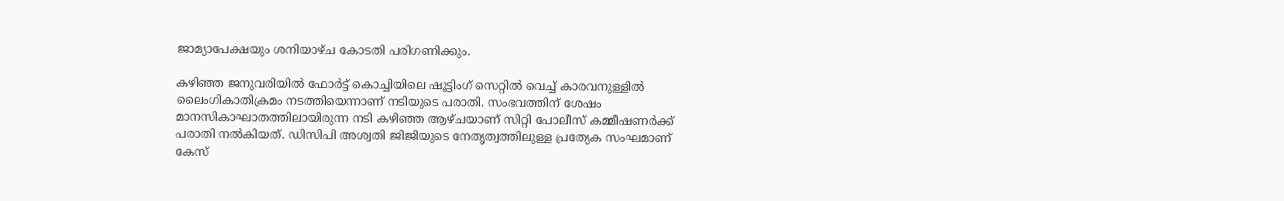ജാമ്യാപേക്ഷയും ശനിയാഴ്ച കോടതി പരിഗണിക്കും.

കഴിഞ്ഞ ജനുവരിയിൽ ഫോർട്ട് കൊച്ചിയിലെ ഷൂട്ടിംഗ് സെറ്റിൽ വെച്ച് കാരവനുള്ളിൽ ലൈംഗികാതിക്രമം നടത്തിയെന്നാണ് നടിയുടെ പരാതി. സംഭവത്തിന് ശേഷം മാനസികാഘാതത്തിലായിരുന്ന നടി കഴിഞ്ഞ ആഴ്ചയാണ് സിറ്റി പോലീസ് കമ്മീഷണർക്ക് പരാതി നൽകിയത്. ഡിസിപി അശ്വതി ജിജിയുടെ നേതൃത്വത്തിലുള്ള പ്രത്യേക സംഘമാണ് കേസ്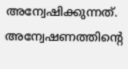അന്വേഷിക്കുന്നത്. അന്വേഷണത്തിന്റെ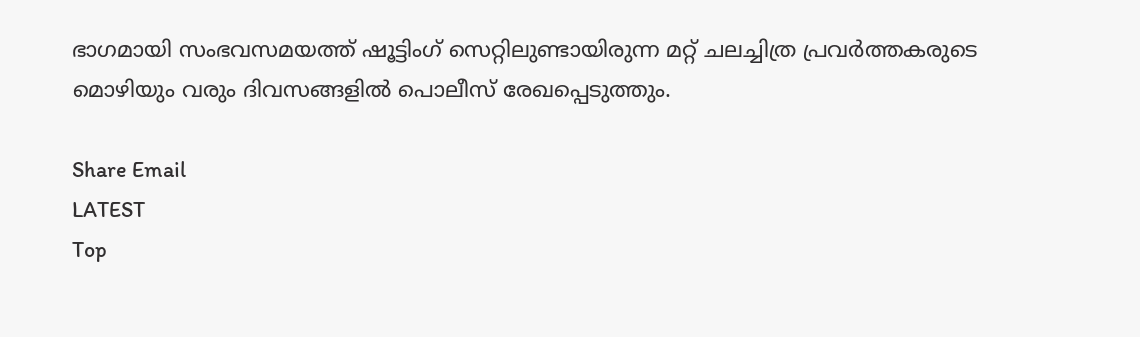ഭാഗമായി സംഭവസമയത്ത് ഷൂട്ടിംഗ് സെറ്റിലുണ്ടായിരുന്ന മറ്റ് ചലച്ചിത്ര പ്രവർത്തകരുടെ മൊഴിയും വരും ദിവസങ്ങളിൽ പൊലീസ് രേഖപ്പെടുത്തും.

Share Email
LATEST
Top